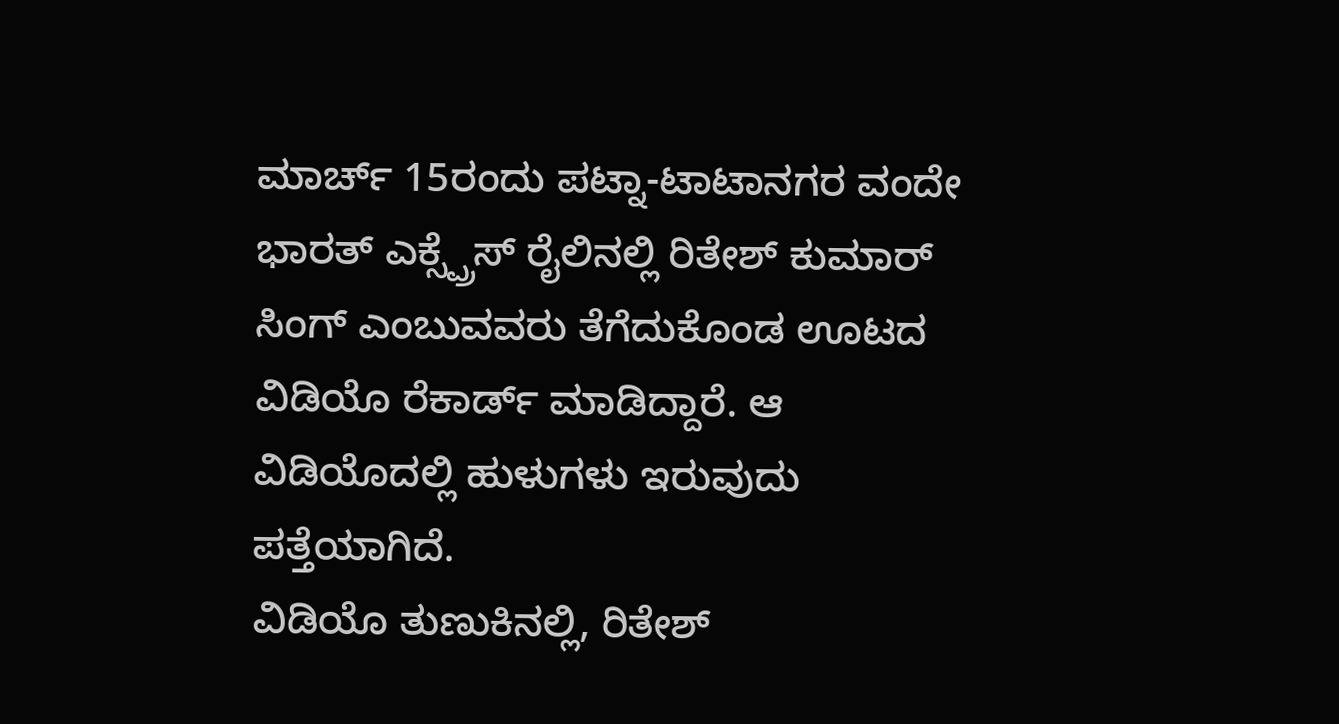ಮಾರ್ಚ್ 15ರಂದು ಪಟ್ನಾ-ಟಾಟಾನಗರ ವಂದೇ ಭಾರತ್ ಎಕ್ಸ್ಪ್ರೆಸ್ ರೈಲಿನಲ್ಲಿ ರಿತೇಶ್ ಕುಮಾರ್ ಸಿಂಗ್ ಎಂಬುವವರು ತೆಗೆದುಕೊಂಡ ಊಟದ ವಿಡಿಯೊ ರೆಕಾರ್ಡ್ ಮಾಡಿದ್ದಾರೆ. ಆ ವಿಡಿಯೊದಲ್ಲಿ ಹುಳುಗಳು ಇರುವುದು ಪತ್ತೆಯಾಗಿದೆ.
ವಿಡಿಯೊ ತುಣುಕಿನಲ್ಲಿ, ರಿತೇಶ್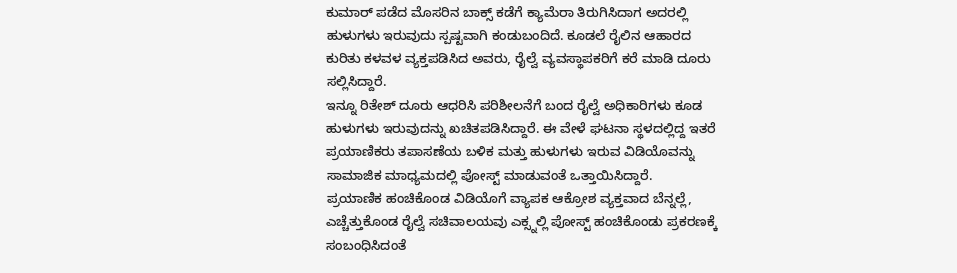ಕುಮಾರ್ ಪಡೆದ ಮೊಸರಿನ ಬಾಕ್ಸ್ ಕಡೆಗೆ ಕ್ಯಾಮೆರಾ ತಿರುಗಿಸಿದಾಗ ಅದರಲ್ಲಿ ಹುಳುಗಳು ಇರುವುದು ಸ್ಪಷ್ಟವಾಗಿ ಕಂಡುಬಂದಿದೆ. ಕೂಡಲೆ ರೈಲಿನ ಆಹಾರದ ಕುರಿತು ಕಳವಳ ವ್ಯಕ್ತಪಡಿಸಿದ ಅವರು, ರೈಲ್ವೆ ವ್ಯವಸ್ಥಾಪಕರಿಗೆ ಕರೆ ಮಾಡಿ ದೂರು ಸಲ್ಲಿಸಿದ್ದಾರೆ.
ಇನ್ನೂ ರಿತೇಶ್ ದೂರು ಆಧರಿಸಿ ಪರಿಶೀಲನೆಗೆ ಬಂದ ರೈಲ್ವೆ ಅಧಿಕಾರಿಗಳು ಕೂಡ ಹುಳುಗಳು ಇರುವುದನ್ನು ಖಚಿತಪಡಿಸಿದ್ದಾರೆ. ಈ ವೇಳೆ ಘಟನಾ ಸ್ಥಳದಲ್ಲಿದ್ದ ಇತರೆ ಪ್ರಯಾಣಿಕರು ತಪಾಸಣೆಯ ಬಳಿಕ ಮತ್ತು ಹುಳುಗಳು ಇರುವ ವಿಡಿಯೊವನ್ನು ಸಾಮಾಜಿಕ ಮಾಧ್ಯಮದಲ್ಲಿ ಪೋಸ್ಟ್ ಮಾಡುವಂತೆ ಒತ್ತಾಯಿಸಿದ್ದಾರೆ.
ಪ್ರಯಾಣಿಕ ಹಂಚಿಕೊಂಡ ವಿಡಿಯೊಗೆ ವ್ಯಾಪಕ ಆಕ್ರೋಶ ವ್ಯಕ್ತವಾದ ಬೆನ್ನಲ್ಲೆ, ಎಚ್ಚೆತ್ತುಕೊಂಡ ರೈಲ್ವೆ ಸಚಿವಾಲಯವು ಎಕ್ಸ್ನಲ್ಲಿ ಪೋಸ್ಟ್ ಹಂಚಿಕೊಂಡು ಪ್ರಕರಣಕ್ಕೆ ಸಂಬಂಧಿಸಿದಂತೆ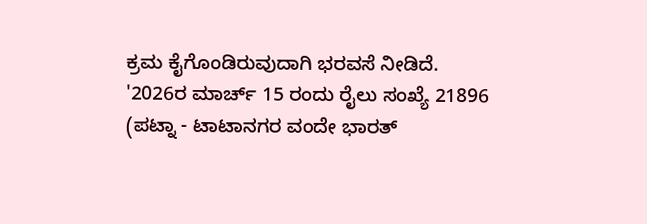ಕ್ರಮ ಕೈಗೊಂಡಿರುವುದಾಗಿ ಭರವಸೆ ನೀಡಿದೆ.
'2026ರ ಮಾರ್ಚ್ 15 ರಂದು ರೈಲು ಸಂಖ್ಯೆ 21896 (ಪಟ್ನಾ - ಟಾಟಾನಗರ ವಂದೇ ಭಾರತ್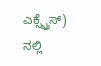ಎಕ್ಸ್ಪ್ರೆಸ್) ನಲ್ಲಿ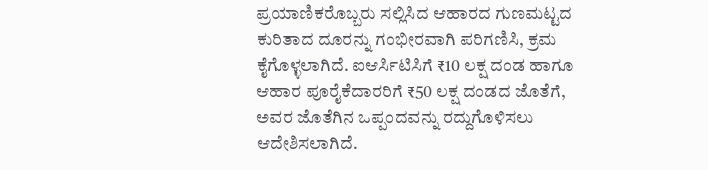ಪ್ರಯಾಣಿಕರೊಬ್ಬರು ಸಲ್ಲಿಸಿದ ಆಹಾರದ ಗುಣಮಟ್ಟದ ಕುರಿತಾದ ದೂರನ್ನು ಗಂಭೀರವಾಗಿ ಪರಿಗಣಿಸಿ, ಕ್ರಮ ಕೈಗೊಳ್ಳಲಾಗಿದೆ. ಐಆರ್ಸಿಟಿಸಿಗೆ ₹10 ಲಕ್ಷ ದಂಡ ಹಾಗೂ ಆಹಾರ ಪೂರೈಕೆದಾರರಿಗೆ ₹50 ಲಕ್ಷ ದಂಡದ ಜೊತೆಗೆ, ಅವರ ಜೊತೆಗಿನ ಒಪ್ಪಂದವನ್ನು ರದ್ದುಗೊಳಿಸಲು ಆದೇಶಿಸಲಾಗಿದೆ.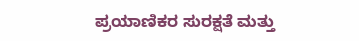ಪ್ರಯಾಣಿಕರ ಸುರಕ್ಷತೆ ಮತ್ತು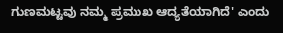ಗುಣಮಟ್ಟವು ನಮ್ಮ ಪ್ರಮುಖ ಆದ್ಯತೆಯಾಗಿದೆ' ಎಂದು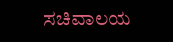ಸಚಿವಾಲಯ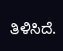ತಿಳಿಸಿದೆ.